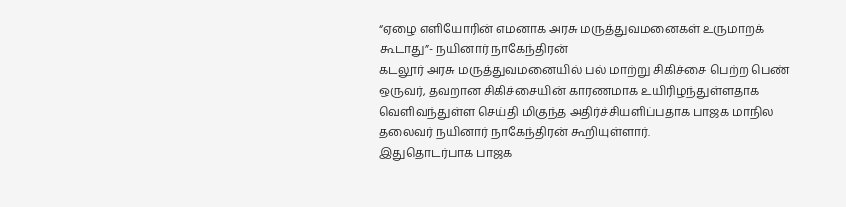“ஏழை எளியோரின் எமனாக அரசு மருத்துவமனைகள் உருமாறக் கூடாது”- நயினார் நாகேந்திரன்
கடலூர் அரசு மருத்துவமனையில் பல் மாற்று சிகிச்சை பெற்ற பெண் ஒருவர், தவறான சிகிச்சையின் காரணமாக உயிரிழந்துள்ளதாக வெளிவந்துள்ள செய்தி மிகுந்த அதிர்ச்சியளிப்பதாக பாஜக மாநில தலைவர் நயினார் நாகேந்திரன் கூறியுள்ளார்.
இதுதொடர்பாக பாஜக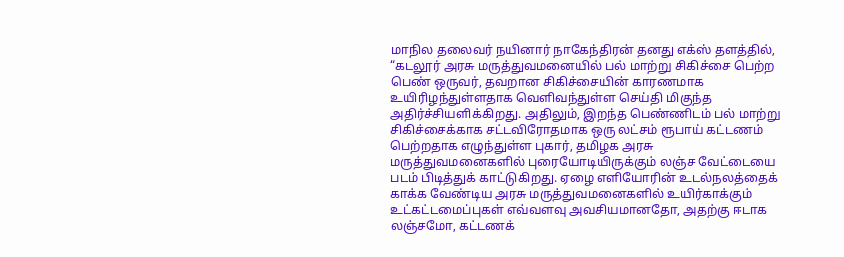மாநில தலைவர் நயினார் நாகேந்திரன் தனது எக்ஸ் தளத்தில், “கடலூர் அரசு மருத்துவமனையில் பல் மாற்று சிகிச்சை பெற்ற பெண் ஒருவர், தவறான சிகிச்சையின் காரணமாக உயிரிழந்துள்ளதாக வெளிவந்துள்ள செய்தி மிகுந்த அதிர்ச்சியளிக்கிறது. அதிலும், இறந்த பெண்ணிடம் பல் மாற்று சிகிச்சைக்காக சட்டவிரோதமாக ஒரு லட்சம் ரூபாய் கட்டணம் பெற்றதாக எழுந்துள்ள புகார், தமிழக அரசு மருத்துவமனைகளில் புரையோடியிருக்கும் லஞ்ச வேட்டையை படம் பிடித்துக் காட்டுகிறது. ஏழை எளியோரின் உடல்நலத்தைக் காக்க வேண்டிய அரசு மருத்துவமனைகளில் உயிர்காக்கும் உட்கட்டமைப்புகள் எவ்வளவு அவசியமானதோ, அதற்கு ஈடாக லஞ்சமோ, கட்டணக்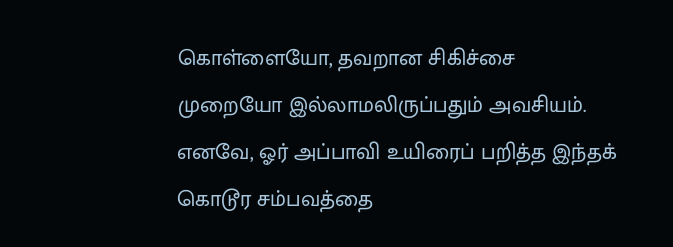கொள்ளையோ, தவறான சிகிச்சை முறையோ இல்லாமலிருப்பதும் அவசியம்.
எனவே, ஓர் அப்பாவி உயிரைப் பறித்த இந்தக் கொடூர சம்பவத்தை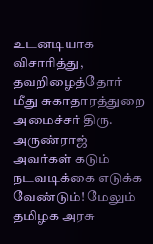உடனடியாக விசாரித்து, தவறிழைத்தோர் மீது சுகாதாரத்துறை அமைச்சர் திரு. அருண்ராஜ் அவர்கள் கடும் நடவடிக்கை எடுக்க வேண்டும்! மேலும் தமிழக அரசு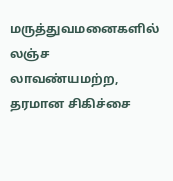மருத்துவமனைகளில் லஞ்ச லாவண்யமற்ற, தரமான சிகிச்சை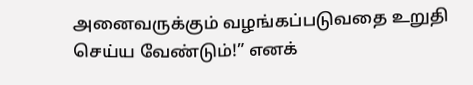அனைவருக்கும் வழங்கப்படுவதை உறுதி செய்ய வேண்டும்!” எனக்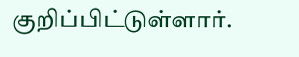குறிப்பிட்டுள்ளார்.